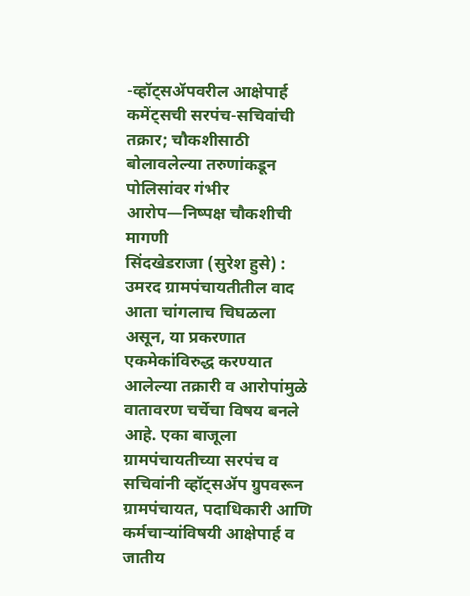-व्हॉट्सॲपवरील आक्षेपार्ह कमेंट्सची सरपंच-सचिवांची तक्रार; चौकशीसाठी बोलावलेल्या तरुणांकडून पोलिसांवर गंभीर आरोप—निष्पक्ष चौकशीची मागणी
सिंदखेडराजा (सुरेश हुसे) : उमरद ग्रामपंचायतीतील वाद आता चांगलाच चिघळला असून, या प्रकरणात एकमेकांविरुद्ध करण्यात आलेल्या तक्रारी व आरोपांमुळे वातावरण चर्चेचा विषय बनले आहे. एका बाजूला ग्रामपंचायतीच्या सरपंच व सचिवांनी व्हॉट्सॲप ग्रुपवरून ग्रामपंचायत, पदाधिकारी आणि कर्मचाऱ्यांविषयी आक्षेपार्ह व जातीय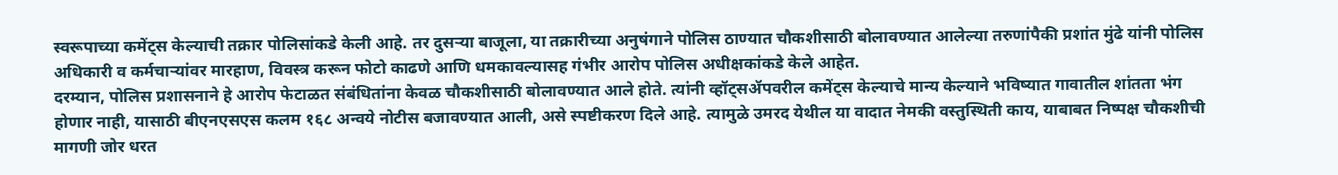स्वरूपाच्या कमेंट्स केल्याची तक्रार पोलिसांकडे केली आहे. तर दुसऱ्या बाजूला, या तक्रारीच्या अनुषंगाने पोलिस ठाण्यात चौकशीसाठी बोलावण्यात आलेल्या तरुणांपैकी प्रशांत मुंढे यांनी पोलिस अधिकारी व कर्मचाऱ्यांवर मारहाण, विवस्त्र करून फोटो काढणे आणि धमकावल्यासह गंभीर आरोप पोलिस अधीक्षकांकडे केले आहेत.
दरम्यान, पोलिस प्रशासनाने हे आरोप फेटाळत संबंधितांना केवळ चौकशीसाठी बोलावण्यात आले होते. त्यांनी व्हॉट्सॲपवरील कमेंट्स केल्याचे मान्य केल्याने भविष्यात गावातील शांतता भंग होणार नाही, यासाठी बीएनएसएस कलम १६८ अन्वये नोटीस बजावण्यात आली, असे स्पष्टीकरण दिले आहे. त्यामुळे उमरद येथील या वादात नेमकी वस्तुस्थिती काय, याबाबत निष्पक्ष चौकशीची मागणी जोर धरत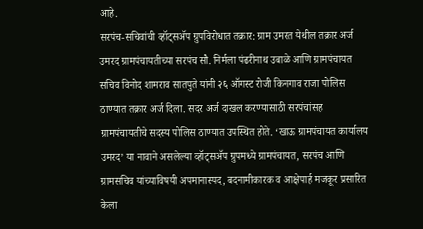आहे.
सरपंच-सचिवांची व्हॉट्सॲप ग्रुपविरोधात तक्रार: ग्राम उमरत येथील तक्रार अर्ज
उमरद ग्रामपंचायतीच्या सरपंच सौ. निर्मला पंढरीनाथ उबाळे आणि ग्रामपंचायत सचिव विनोद शामराव सातपुते यांनी २६ ऑगस्ट रोजी किनगाव राजा पोलिस ठाण्यात तक्रार अर्ज दिला. सदर अर्ज दाखल करण्यासाठी सरपंचांसह ग्रामपंचायतीचे सदस्य पोलिस ठाण्यात उपस्थित होते. ‘खाऊ ग्रामपंचायत कार्यालय उमरद’ या नावाने असलेल्या व्हॉट्सॲप ग्रुपमध्ये ग्रामपंचायत, सरपंच आणि ग्रामसचिव यांच्याविषयी अपमानास्पद, बदनामीकारक व आक्षेपार्ह मजकूर प्रसारित केला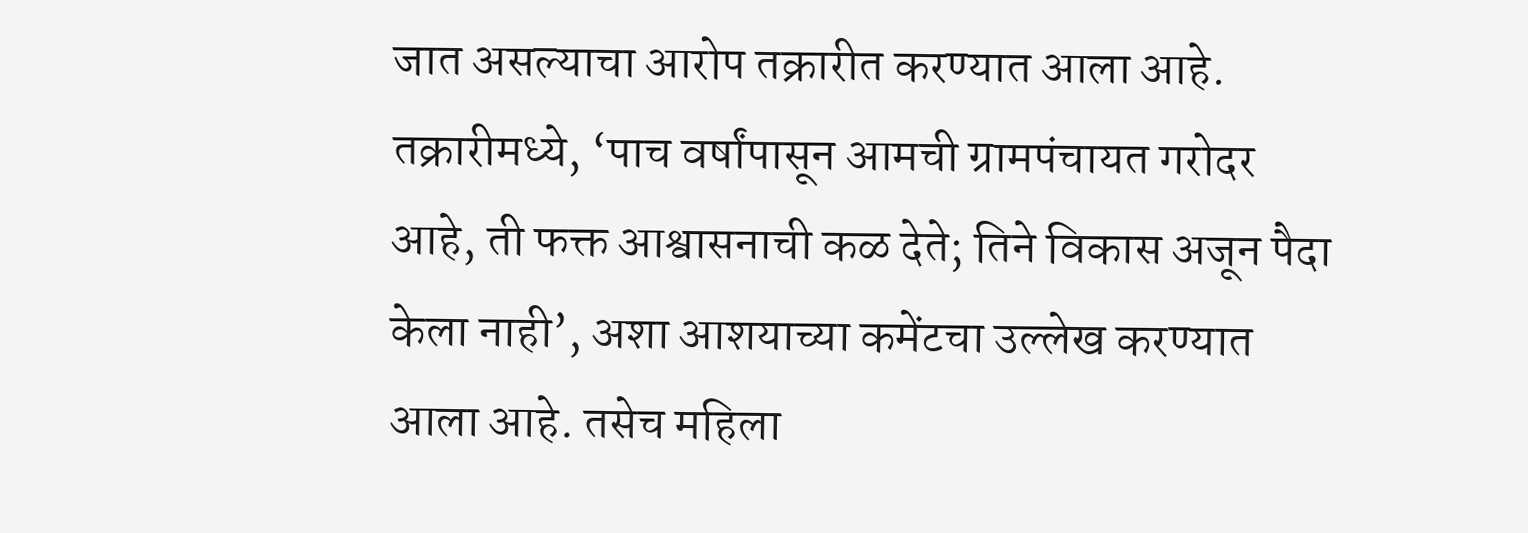जात असल्याचा आरोप तक्रारीत करण्यात आला आहे. तक्रारीमध्ये, ‘पाच वर्षांपासून आमची ग्रामपंचायत गरोदर आहे, ती फक्त आश्वासनाची कळ देते; तिने विकास अजून पैदा केला नाही’, अशा आशयाच्या कमेंटचा उल्लेख करण्यात आला आहे. तसेच महिला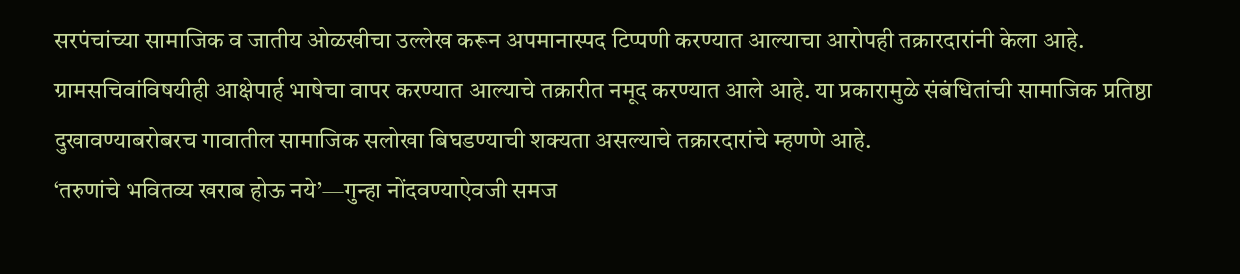सरपंचांच्या सामाजिक व जातीय ओळखीचा उल्लेख करून अपमानास्पद टिप्पणी करण्यात आल्याचा आरोपही तक्रारदारांनी केला आहे. ग्रामसचिवांविषयीही आक्षेपार्ह भाषेचा वापर करण्यात आल्याचे तक्रारीत नमूद करण्यात आले आहे. या प्रकारामुळे संबंधितांची सामाजिक प्रतिष्ठा दुखावण्याबरोबरच गावातील सामाजिक सलोखा बिघडण्याची शक्यता असल्याचे तक्रारदारांचे म्हणणे आहे.
‘तरुणांचे भवितव्य खराब होऊ नये’—गुन्हा नोंदवण्याऐवजी समज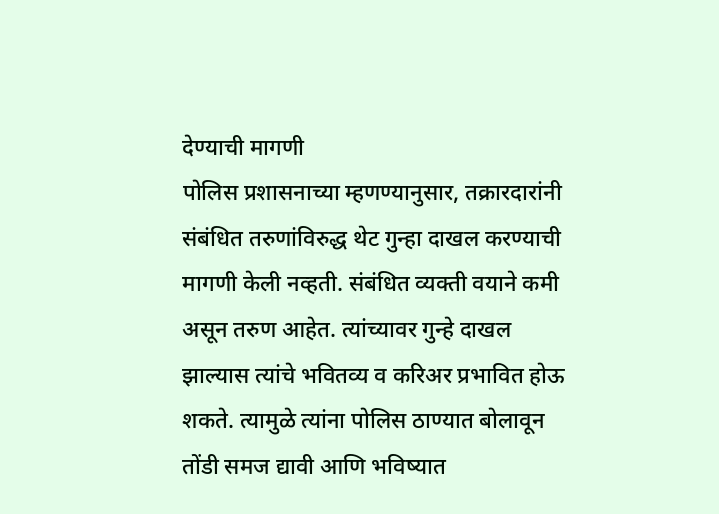देण्याची मागणी
पोलिस प्रशासनाच्या म्हणण्यानुसार, तक्रारदारांनी संबंधित तरुणांविरुद्ध थेट गुन्हा दाखल करण्याची मागणी केली नव्हती. संबंधित व्यक्ती वयाने कमी असून तरुण आहेत. त्यांच्यावर गुन्हे दाखल झाल्यास त्यांचे भवितव्य व करिअर प्रभावित होऊ शकते. त्यामुळे त्यांना पोलिस ठाण्यात बोलावून तोंडी समज द्यावी आणि भविष्यात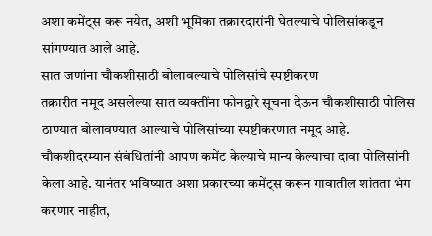अशा कमेंट्स करू नयेत, अशी भूमिका तक्रारदारांनी घेतल्याचे पोलिसांकडून सांगण्यात आले आहे.
सात जणांना चौकशीसाठी बोलावल्याचे पोलिसांचे स्पष्टीकरण
तक्रारीत नमूद असलेल्या सात व्यक्तींना फोनद्वारे सूचना देऊन चौकशीसाठी पोलिस ठाण्यात बोलावण्यात आल्याचे पोलिसांच्या स्पष्टीकरणात नमूद आहे. चौकशीदरम्यान संबंधितांनी आपण कमेंट केल्याचे मान्य केल्याचा दावा पोलिसांनी केला आहे. यानंतर भविष्यात अशा प्रकारच्या कमेंट्स करून गावातील शांतता भंग करणार नाहीत,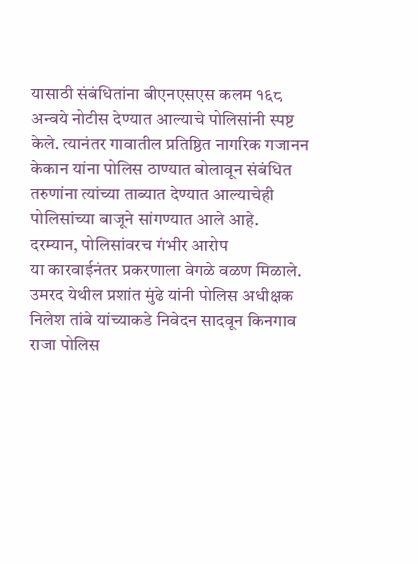यासाठी संबंधितांना बीएनएसएस कलम १६८ अन्वये नोटीस देण्यात आल्याचे पोलिसांनी स्पष्ट केले. त्यानंतर गावातील प्रतिष्ठित नागरिक गजानन केकान यांना पोलिस ठाण्यात बोलावून संबंधित तरुणांना त्यांच्या ताब्यात देण्यात आल्याचेही पोलिसांच्या बाजूने सांगण्यात आले आहे.
दरम्यान, पोलिसांवरच गंभीर आरोप
या कारवाईनंतर प्रकरणाला वेगळे वळण मिळाले. उमरद येथील प्रशांत मुंढे यांनी पोलिस अधीक्षक निलेश तांबे यांच्याकडे निवेदन सादवून किनगाव राजा पोलिस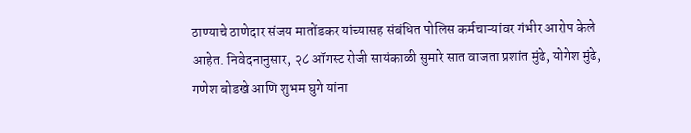ठाण्याचे ठाणेदार संजय मातोंडकर यांच्यासह संबंधित पोलिस कर्मचाऱ्यांवर गंभीर आरोप केले आहेत. निवेदनानुसार, २८ ऑगस्ट रोजी सायंकाळी सुमारे सात वाजता प्रशांत मुंढे, योगेश मुंढे, गणेश बोडखे आणि शुभम घुगे यांना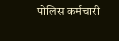पोलिस कर्मचारी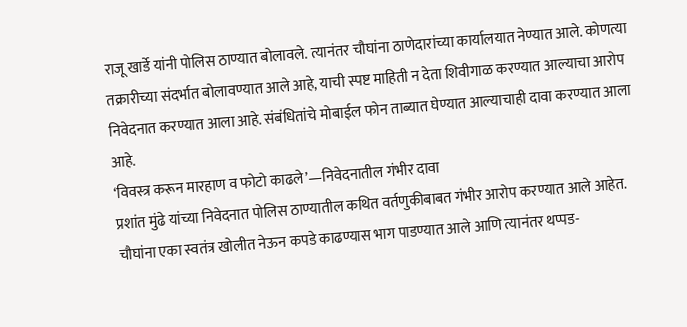राजू खार्डे यांनी पोलिस ठाण्यात बोलावले. त्यानंतर चौघांना ठाणेदारांच्या कार्यालयात नेण्यात आले. कोणत्या तक्रारीच्या संदर्भात बोलावण्यात आले आहे, याची स्पष्ट माहिती न देता शिवीगाळ करण्यात आल्याचा आरोप निवेदनात करण्यात आला आहे. संबंधितांचे मोबाईल फोन ताब्यात घेण्यात आल्याचाही दावा करण्यात आला आहे.
‘विवस्त्र करून मारहाण व फोटो काढले’—निवेदनातील गंभीर दावा
प्रशांत मुंढे यांच्या निवेदनात पोलिस ठाण्यातील कथित वर्तणुकीबाबत गंभीर आरोप करण्यात आले आहेत. चौघांना एका स्वतंत्र खोलीत नेऊन कपडे काढण्यास भाग पाडण्यात आले आणि त्यानंतर थप्पड-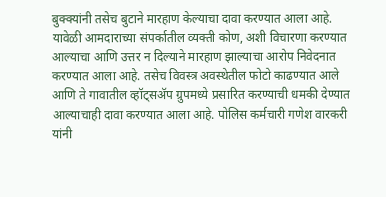बुक्क्यांनी तसेच बुटाने मारहाण केल्याचा दावा करण्यात आला आहे. यावेळी आमदाराच्या संपर्कातील व्यक्ती कोण, अशी विचारणा करण्यात आल्याचा आणि उत्तर न दिल्याने मारहाण झाल्याचा आरोप निवेदनात करण्यात आला आहे. तसेच विवस्त्र अवस्थेतील फोटो काढण्यात आले आणि ते गावातील व्हॉट्सॲप ग्रुपमध्ये प्रसारित करण्याची धमकी देण्यात आल्याचाही दावा करण्यात आला आहे. पोलिस कर्मचारी गणेश वारकरी यांनी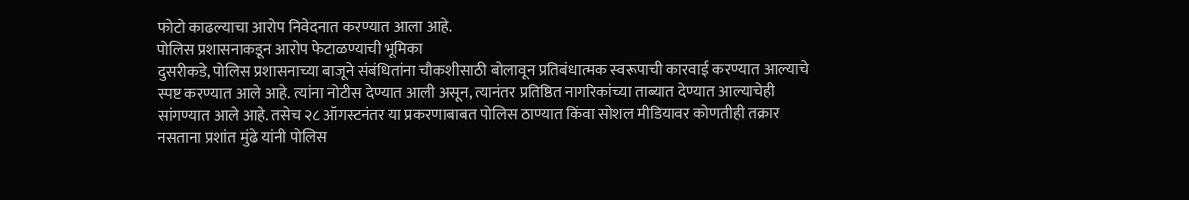फोटो काढल्याचा आरोप निवेदनात करण्यात आला आहे.
पोलिस प्रशासनाकडून आरोप फेटाळण्याची भूमिका
दुसरीकडे, पोलिस प्रशासनाच्या बाजूने संबंधितांना चौकशीसाठी बोलावून प्रतिबंधात्मक स्वरूपाची कारवाई करण्यात आल्याचे स्पष्ट करण्यात आले आहे. त्यांना नोटीस देण्यात आली असून, त्यानंतर प्रतिष्ठित नागरिकांच्या ताब्यात देण्यात आल्याचेही सांगण्यात आले आहे. तसेच २८ ऑगस्टनंतर या प्रकरणाबाबत पोलिस ठाण्यात किंवा सोशल मीडियावर कोणतीही तक्रार नसताना प्रशांत मुंढे यांनी पोलिस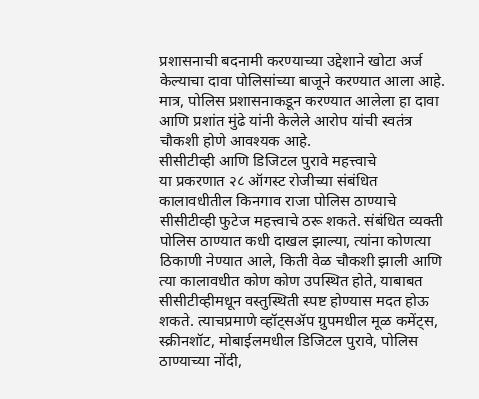प्रशासनाची बदनामी करण्याच्या उद्देशाने खोटा अर्ज केल्याचा दावा पोलिसांच्या बाजूने करण्यात आला आहे. मात्र, पोलिस प्रशासनाकडून करण्यात आलेला हा दावा आणि प्रशांत मुंढे यांनी केलेले आरोप यांची स्वतंत्र चौकशी होणे आवश्यक आहे.
सीसीटीव्ही आणि डिजिटल पुरावे महत्त्वाचे
या प्रकरणात २८ ऑगस्ट रोजीच्या संबंधित कालावधीतील किनगाव राजा पोलिस ठाण्याचे सीसीटीव्ही फुटेज महत्त्वाचे ठरू शकते. संबंधित व्यक्ती पोलिस ठाण्यात कधी दाखल झाल्या, त्यांना कोणत्या ठिकाणी नेण्यात आले, किती वेळ चौकशी झाली आणि त्या कालावधीत कोण कोण उपस्थित होते, याबाबत सीसीटीव्हीमधून वस्तुस्थिती स्पष्ट होण्यास मदत होऊ शकते. त्याचप्रमाणे व्हॉट्सॲप ग्रुपमधील मूळ कमेंट्स, स्क्रीनशॉट, मोबाईलमधील डिजिटल पुरावे, पोलिस ठाण्याच्या नोंदी,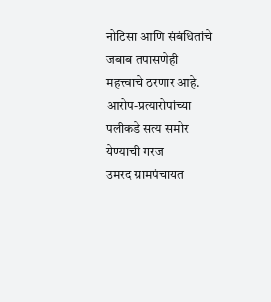नोटिसा आणि संबंधितांचे जबाब तपासणेही महत्त्वाचे ठरणार आहे.
आरोप-प्रत्यारोपांच्या पलीकडे सत्य समोर येण्याची गरज
उमरद ग्रामपंचायत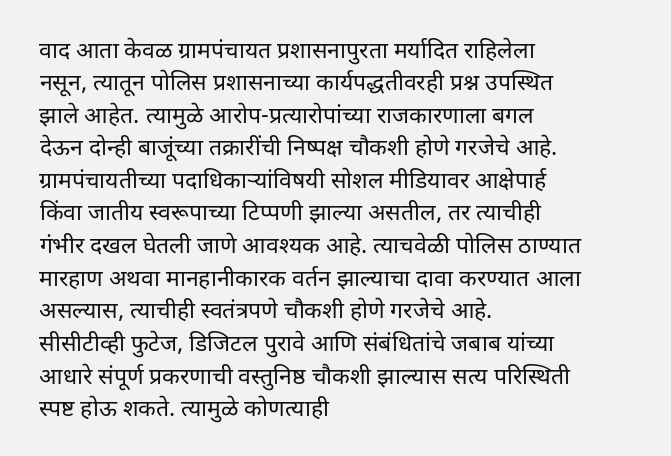वाद आता केवळ ग्रामपंचायत प्रशासनापुरता मर्यादित राहिलेला नसून, त्यातून पोलिस प्रशासनाच्या कार्यपद्धतीवरही प्रश्न उपस्थित झाले आहेत. त्यामुळे आरोप-प्रत्यारोपांच्या राजकारणाला बगल देऊन दोन्ही बाजूंच्या तक्रारींची निष्पक्ष चौकशी होणे गरजेचे आहे. ग्रामपंचायतीच्या पदाधिकाऱ्यांविषयी सोशल मीडियावर आक्षेपार्ह किंवा जातीय स्वरूपाच्या टिप्पणी झाल्या असतील, तर त्याचीही गंभीर दखल घेतली जाणे आवश्यक आहे. त्याचवेळी पोलिस ठाण्यात मारहाण अथवा मानहानीकारक वर्तन झाल्याचा दावा करण्यात आला असल्यास, त्याचीही स्वतंत्रपणे चौकशी होणे गरजेचे आहे. सीसीटीव्ही फुटेज, डिजिटल पुरावे आणि संबंधितांचे जबाब यांच्या आधारे संपूर्ण प्रकरणाची वस्तुनिष्ठ चौकशी झाल्यास सत्य परिस्थिती स्पष्ट होऊ शकते. त्यामुळे कोणत्याही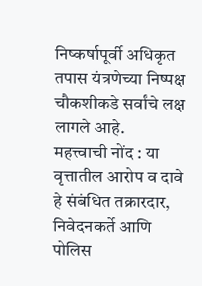निष्कर्षापूर्वी अधिकृत तपास यंत्रणेच्या निष्पक्ष चौकशीकडे सर्वांचे लक्ष लागले आहे.
महत्त्वाची नोंद : या वृत्तातील आरोप व दावे हे संबंधित तक्रारदार, निवेदनकर्ते आणि पोलिस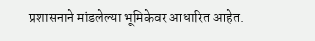प्रशासनाने मांडलेल्या भूमिकेवर आधारित आहेत.